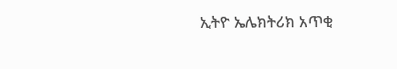ኢትዮ ኤሌክትሪክ አጥቂ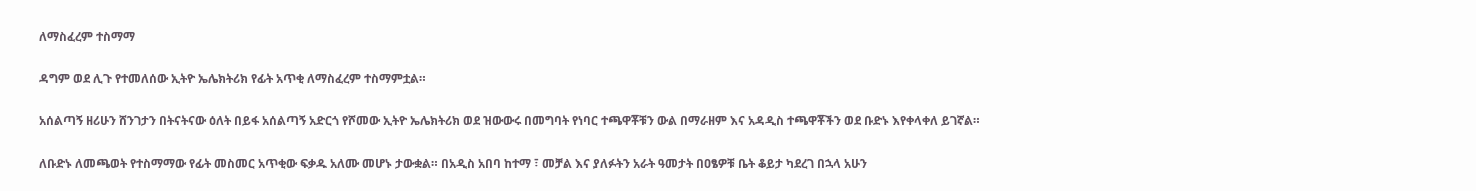ለማስፈረም ተስማማ

ዳግም ወደ ሊጉ የተመለሰው ኢትዮ ኤሌክትሪክ የፊት አጥቂ ለማስፈረም ተስማምቷል።

አሰልጣኝ ዘሪሁን ሸንገታን በትናትናው ዕለት በይፋ አሰልጣኝ አድርጎ የሾመው ኢትዮ ኤሌክትሪክ ወደ ዝውውሩ በመግባት የነባር ተጫዋቾቹን ውል በማራዘም እና አዳዲስ ተጫዋቾችን ወደ ቡድኑ እየቀላቀለ ይገኛል።

ለቡድኑ ለመጫወት የተስማማው የፊት መስመር አጥቂው ፍቃዱ አለሙ መሆኑ ታውቋል። በአዲስ አበባ ከተማ ፣ መቻል እና ያለፉትን አራት ዓመታት በዐፄዎቹ ቤት ቆይታ ካደረገ በኋላ አሁን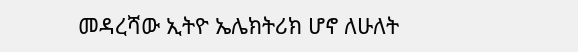መዳረሻው ኢትዮ ኤሌክትሪክ ሆኖ ለሁለት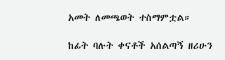አመት ለመጫወት ተስማምቷል።

ከፊት ባሉት ቀናቶች አሰልጣኝ ዘሪሁን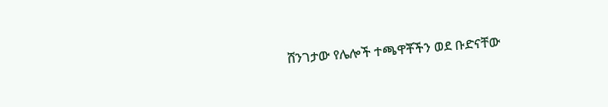ሸንገታው የሌሎች ተጫዋቾችን ወደ ቡድናቸው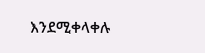እንደሚቀላቀሉ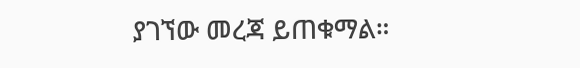ያገኘው መረጃ ይጠቁማል።